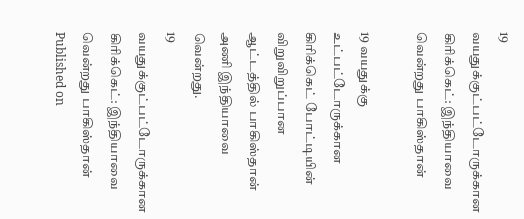19 வயதுக்குட்பட்டோருக்கான கிரிக்கெட்: இந்தியாவை வென்றது பாகிஸ்தான்

19 வயதுக்கு உட்பட்டோருக்கான கிரிக்கெட் போட்டியின் விறுவிறுப்பான ஆட்டத்தில் பாகிஸ்தான் அணி இந்தியாவை வென்றது.
19 வயதுக்குட்பட்டோருக்கான கிரிக்கெட்: இந்தியாவை வென்றது பாகிஸ்தான்
Published on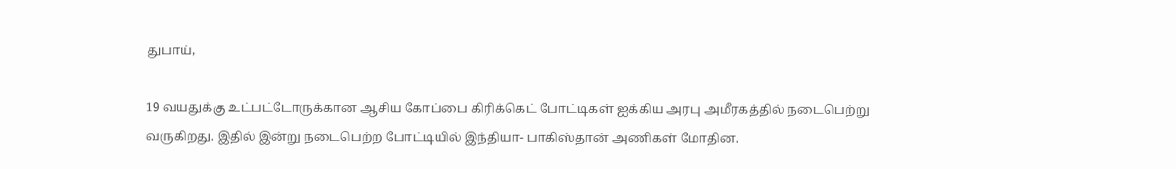துபாய்,

19 வயதுக்கு உட்பட்டோருக்கான ஆசிய கோப்பை கிரிக்கெட் போட்டிகள் ஐக்கிய அரபு அமீரகத்தில் நடைபெற்று வருகிறது. இதில் இன்று நடைபெற்ற போட்டியில் இந்தியா- பாகிஸ்தான் அணிகள் மோதின.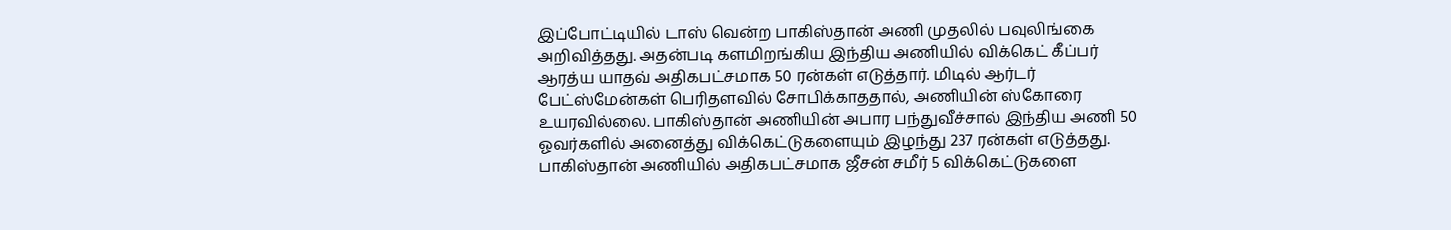இப்போட்டியில் டாஸ் வென்ற பாகிஸ்தான் அணி முதலில் பவுலிங்கை அறிவித்தது. அதன்படி களமிறங்கிய இந்திய அணியில் விக்கெட் கீப்பர் ஆரத்ய யாதவ் அதிகபட்சமாக 50 ரன்கள் எடுத்தார். மிடில் ஆர்டர் பேட்ஸ்மேன்கள் பெரிதளவில் சோபிக்காததால், அணியின் ஸ்கோரை உயரவில்லை. பாகிஸ்தான் அணியின் அபார பந்துவீச்சால் இந்திய அணி 50 ஓவர்களில் அனைத்து விக்கெட்டுகளையும் இழந்து 237 ரன்கள் எடுத்தது. பாகிஸ்தான் அணியில் அதிகபட்சமாக ஜீசன் சமீர் 5 விக்கெட்டுகளை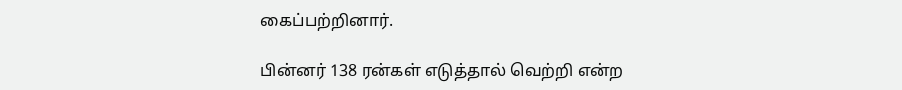கைப்பற்றினார்.

பின்னர் 138 ரன்கள் எடுத்தால் வெற்றி என்ற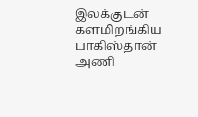இலக்குடன் களமிறங்கிய பாகிஸ்தான் அணி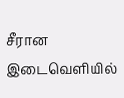சீரான இடைவெளியில்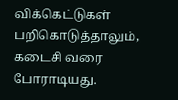விக்கெட்டுகள் பறிகொடுத்தாலும், கடைசி வரை போராடியது.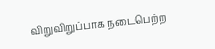விறுவிறுப்பாக நடைபெற்ற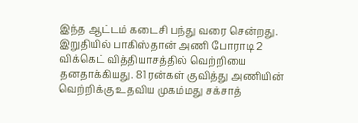இந்த ஆட்டம் கடைசி பந்து வரை சென்றது. இறுதியில் பாகிஸ்தான் அணி போராடி 2 விக்கெட் வித்தியாசத்தில் வெற்றியை தனதாக்கியது. 81 ரன்கள் குவித்து அணியின் வெற்றிக்கு உதவிய முகம்மது சக்சாத்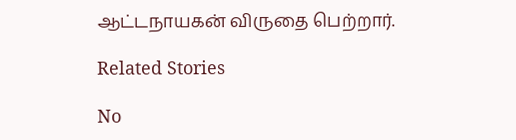ஆட்டநாயகன் விருதை பெற்றார்.

Related Stories

No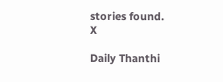stories found.
X

Daily Thanthi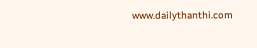www.dailythanthi.com